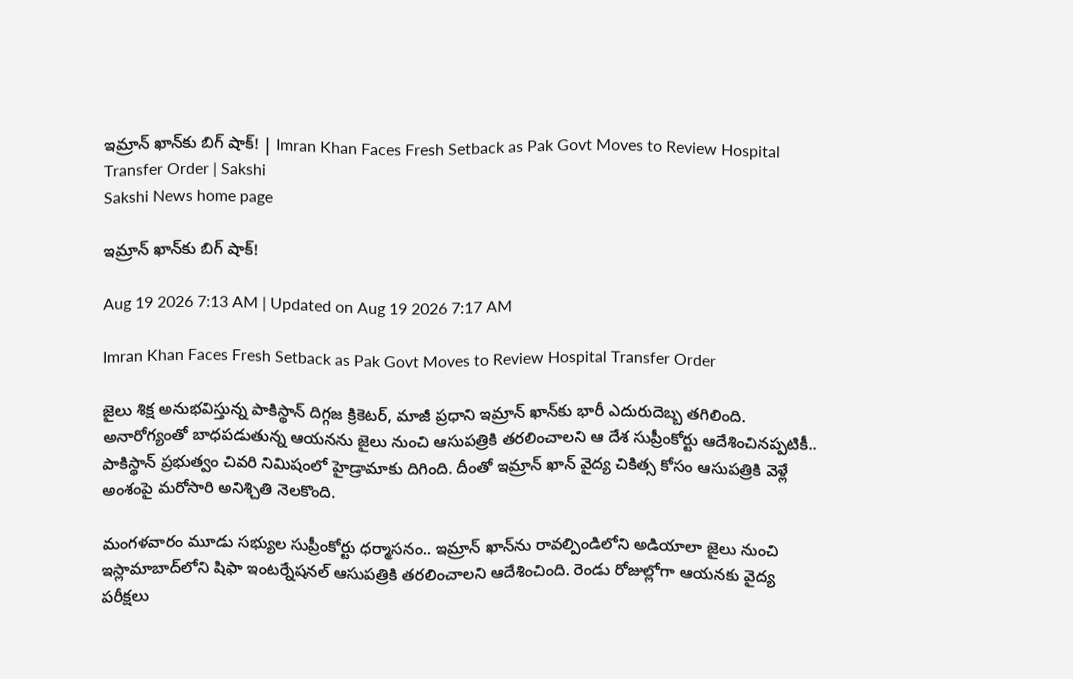ఇమ్రాన్‌ ఖాన్‌కు బిగ్‌ షాక్‌! | Imran Khan Faces Fresh Setback as Pak Govt Moves to Review Hospital Transfer Order | Sakshi
Sakshi News home page

ఇమ్రాన్‌ ఖాన్‌కు బిగ్‌ షాక్‌!

Aug 19 2026 7:13 AM | Updated on Aug 19 2026 7:17 AM

Imran Khan Faces Fresh Setback as Pak Govt Moves to Review Hospital Transfer Order

జైలు శిక్ష అనుభవిస్తున్న పాకిస్థాన్‌ దిగ్గజ క్రికెటర్‌, మాజీ ప్రధాని ఇమ్రాన్‌ ఖాన్‌కు భారీ ఎదురుదెబ్బ తగిలింది. అనారోగ్యంతో బాధపడుతున్న ఆయనను జైలు నుంచి ఆసుపత్రికి తరలించాలని ఆ దేశ సుప్రీంకోర్టు ఆదేశించినప్పటికీ.. పాకిస్థాన్‌ ప్రభుత్వం చివరి నిమిషంలో హైడ్రామాకు దిగింది. దీంతో ఇమ్రాన్‌ ఖాన్‌ వైద్య చికిత్స కోసం ఆసుపత్రికి వెళ్లే అంశంపై మరోసారి అనిశ్చితి నెలకొంది.

మంగళవారం మూడు సభ్యుల సుప్రీంకోర్టు ధర్మాసనం.. ఇమ్రాన్‌ ఖాన్‌ను రావల్పిండిలోని అడియాలా జైలు నుంచి ఇస్లామాబాద్‌లోని షిఫా ఇంటర్నేషనల్‌ ఆసుపత్రికి తరలించాలని ఆదేశించింది. రెండు రోజుల్లోగా ఆయనకు వైద్య పరీక్షలు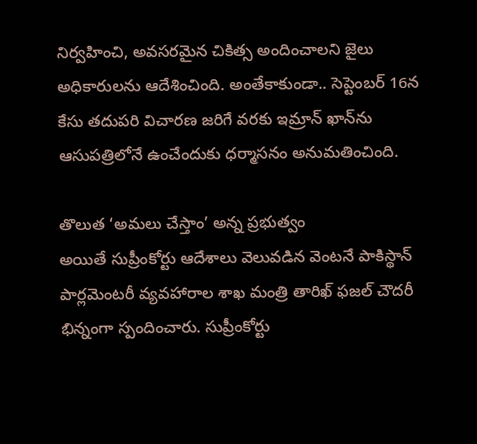నిర్వహించి, అవసరమైన చికిత్స అందించాలని జైలు అధికారులను ఆదేశించింది. అంతేకాకుండా.. సెప్టెంబర్‌ 16న కేసు తదుపరి విచారణ జరిగే వరకు ఇమ్రాన్‌ ఖాన్‌ను ఆసుపత్రిలోనే ఉంచేందుకు ధర్మాసనం అనుమతించింది.

తొలుత ‘అమలు చేస్తాం’ అన్న ప్రభుత్వం
అయితే సుప్రీంకోర్టు ఆదేశాలు వెలువడిన వెంటనే పాకిస్థాన్‌ పార్లమెంటరీ వ్యవహారాల శాఖ మంత్రి తారిఖ్‌ ఫజల్‌ చౌదరీ భిన్నంగా స్పందించారు. సుప్రీంకోర్టు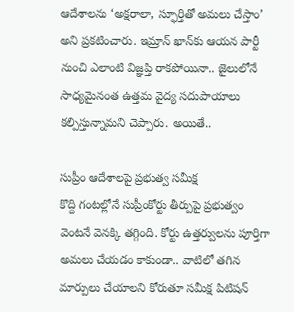ఆదేశాలను ‘అక్షరాలా, స్ఫూర్తితో అమలు చేస్తాం’ అని ప్రకటించారు. ఇమ్రాన్‌ ఖాన్‌కు ఆయన పార్టీ నుంచి ఎలాంటి విజ్ఞప్తి రాకపోయినా.. జైలులోనే సాధ్యమైనంత ఉత్తమ వైద్య సదుపాయాలు కల్పిస్తున్నామని చెప్పారు. అయితే..

సుప్రీం ఆదేశాలపై ప్రభుత్వ సమీక్ష
కొద్ది గంటల్లోనే సుప్రీంకోర్టు తీర్పుపై ప్రభుత్వం వెంటనే వెనక్కి తగ్గింది. కోర్టు ఉత్తర్వులను పూర్తిగా అమలు చేయడం కాకుండా.. వాటిలో తగిన మార్పులు చేయాలని కోరుతూ సమీక్ష పిటిషన్‌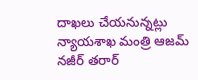దాఖలు చేయనున్నట్లు న్యాయశాఖ మంత్రి ఆజమ్‌ నజీర్‌ తరార్‌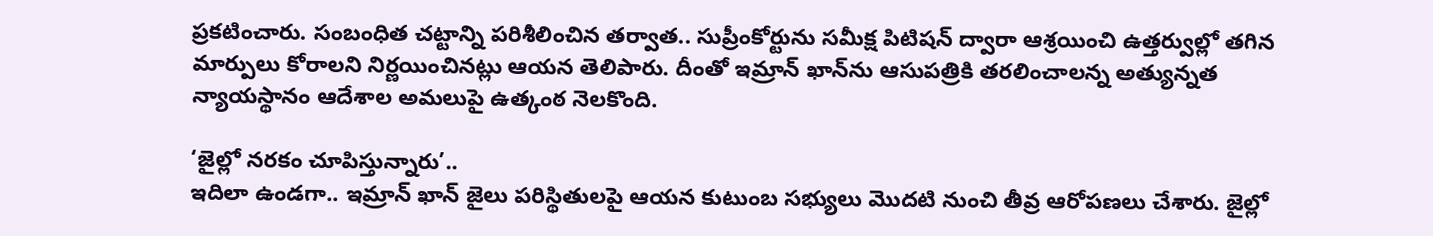ప్రకటించారు. సంబంధిత చట్టాన్ని పరిశీలించిన తర్వాత.. సుప్రీంకోర్టును సమీక్ష పిటిషన్‌ ద్వారా ఆశ్రయించి ఉత్తర్వుల్లో తగిన మార్పులు కోరాలని నిర్ణయించినట్లు ఆయన తెలిపారు. దీంతో ఇమ్రాన్‌ ఖాన్‌ను ఆసుపత్రికి తరలించాలన్న అత్యున్నత న్యాయస్థానం ఆదేశాల అమలుపై ఉత్కంఠ నెలకొంది.

‘జైల్లో నరకం చూపిస్తున్నారు’..
ఇదిలా ఉండగా.. ఇమ్రాన్‌ ఖాన్‌ జైలు పరిస్థితులపై ఆయన కుటుంబ సభ్యులు మొదటి నుంచి తీవ్ర ఆరోపణలు చేశారు. జైల్లో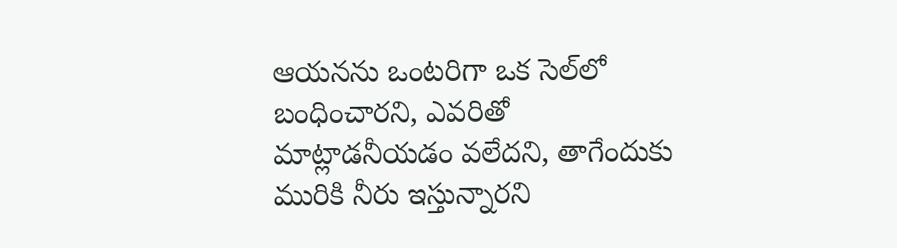ఆయనను ఒంటరిగా ఒక సెల్‌లో బంధించారని, ఎవరితో మాట్లాడనీయడం వలేదని, తాగేందుకు మురికి నీరు ఇస్తున్నారని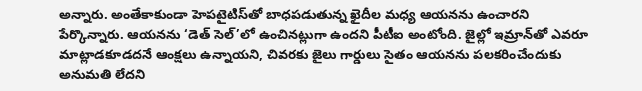అన్నారు. అంతేకాకుండా హెపటైటిస్‌తో బాధపడుతున్న ఖైదీల మధ్య ఆయనను ఉంచారని పేర్కొన్నారు. ఆయనను ‘డెత్‌ సెల్‌’లో ఉంచినట్లుగా ఉందని పీటీఐ అంటోంది. జైల్లో ఇమ్రాన్‌తో ఎవరూ మాట్లాడకూడదనే ఆంక్షలు ఉన్నాయని, చివరకు జైలు గార్డులు సైతం ఆయనను పలకరించేందుకు అనుమతి లేదని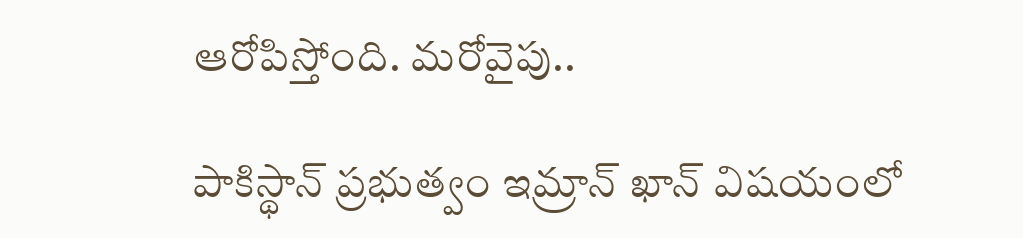ఆరోపిస్తోంది. మరోవైపు..

పాకిస్థాన్‌ ప్రభుత్వం ఇమ్రాన్‌ ఖాన్‌ విషయంలో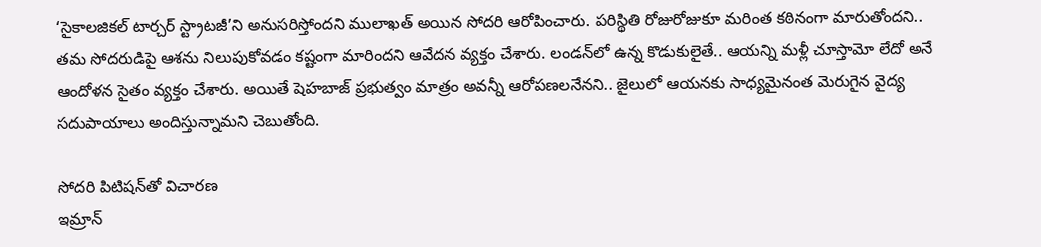‘సైకాలజికల్‌ టార్చర్‌ స్ట్రాటజీ’ని అనుసరిస్తోందని ములాఖత్‌ అయిన సోదరి ఆరోపించారు. పరిస్థితి రోజురోజుకూ మరింత కఠినంగా మారుతోందని.. తమ సోదరుడిపై ఆశను నిలుపుకోవడం కష్టంగా మారిందని ఆవేదన వ్యక్తం చేశారు. లండన్‌లో ఉన్న కొడుకులైతే.. ఆయన్ని మళ్లీ చూస్తామో లేదో అనే ఆందోళన సైతం వ్యక్తం చేశారు. అయితే షెహబాజ్‌ ప్రభుత్వం మాత్రం అవన్నీ ఆరోపణలనేనని.. జైలులో ఆయనకు సాధ్యమైనంత మెరుగైన వైద్య సదుపాయాలు అందిస్తున్నామని చెబుతోంది.

సోదరి పిటిషన్‌తో విచారణ
ఇమ్రాన్‌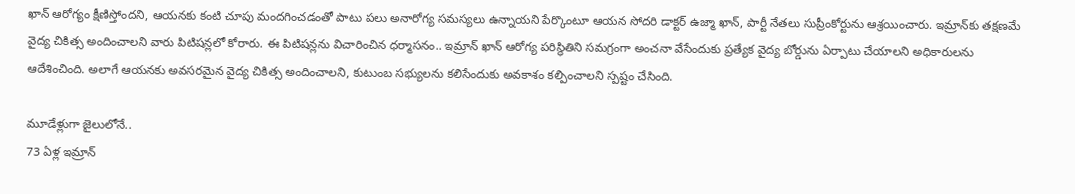ఖాన్‌ ఆరోగ్యం క్షీణిస్తోందని, ఆయనకు కంటి చూపు మందగించడంతో పాటు పలు అనారోగ్య సమస్యలు ఉన్నాయని పేర్కొంటూ ఆయన సోదరి డాక్టర్‌ ఉజ్మా ఖాన్‌, పార్టీ నేతలు సుప్రీంకోర్టును ఆశ్రయించారు. ఇమ్రాన్‌కు తక్షణమే వైద్య చికిత్స అందించాలని వారు పిటిషన్లలో కోరారు. ఈ పిటిషన్లను విచారించిన ధర్మాసనం.. ఇమ్రాన్‌ ఖాన్‌ ఆరోగ్య పరిస్థితిని సమగ్రంగా అంచనా వేసేందుకు ప్రత్యేక వైద్య బోర్డును ఏర్పాటు చేయాలని అధికారులను ఆదేశించింది. అలాగే ఆయనకు అవసరమైన వైద్య చికిత్స అందించాలని, కుటుంబ సభ్యులను కలిసేందుకు అవకాశం కల్పించాలని స్పష్టం చేసింది.

మూడేళ్లుగా జైలులోనే..
73 ఏళ్ల ఇమ్రాన్‌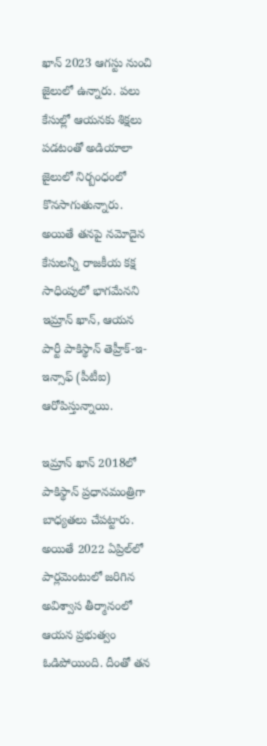ఖాన్‌ 2023 ఆగస్టు నుంచి జైలులో ఉన్నారు. పలు కేసుల్లో ఆయనకు శిక్షలు పడటంతో అడియాలా జైలులో నిర్బంధంలో కొనసాగుతున్నారు. అయితే తనపై నమోదైన కేసులన్నీ రాజకీయ కక్ష సాధింపులో భాగమేనని ఇమ్రాన్‌ ఖాన్‌, ఆయన పార్టీ పాకిస్థాన్‌ తెహ్రీక్‌-ఇ-ఇన్సాఫ్‌ (పీటీఐ) ఆరోపిస్తున్నాయి.

ఇమ్రాన్‌ ఖాన్‌ 2018లో పాకిస్థాన్‌ ప్రధానమంత్రిగా బాధ్యతలు చేపట్టారు. అయితే 2022 ఏప్రిల్‌లో పార్లమెంటులో జరిగిన అవిశ్వాస తీర్మానంలో ఆయన ప్రభుత్వం ఓడిపోయింది. దీంతో తన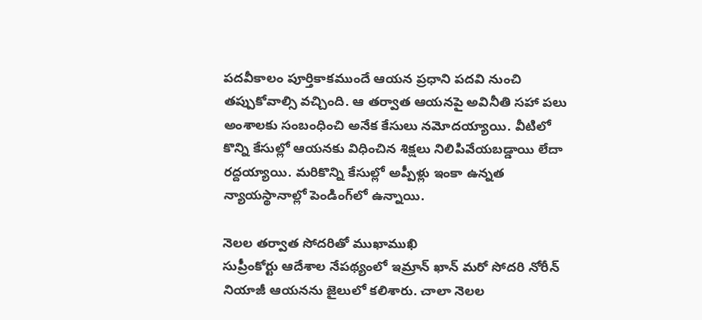పదవీకాలం పూర్తికాకముందే ఆయన ప్రధాని పదవి నుంచి తప్పుకోవాల్సి వచ్చింది. ఆ తర్వాత ఆయనపై అవినీతి సహా పలు అంశాలకు సంబంధించి అనేక కేసులు నమోదయ్యాయి. వీటిలో కొన్ని కేసుల్లో ఆయనకు విధించిన శిక్షలు నిలిపివేయబడ్డాయి లేదా రద్దయ్యాయి. మరికొన్ని కేసుల్లో అప్పీళ్లు ఇంకా ఉన్నత న్యాయస్థానాల్లో పెండింగ్‌లో ఉన్నాయి.

నెలల తర్వాత సోదరితో ముఖాముఖి
సుప్రీంకోర్టు ఆదేశాల నేపథ్యంలో ఇమ్రాన్‌ ఖాన్‌ మరో సోదరి నోరీన్‌ నియాజీ ఆయనను జైలులో కలిశారు. చాలా నెలల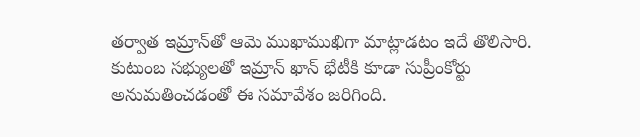తర్వాత ఇమ్రాన్‌తో ఆమె ముఖాముఖిగా మాట్లాడటం ఇదే తొలిసారి. కుటుంబ సభ్యులతో ఇమ్రాన్‌ ఖాన్‌ భేటీకి కూడా సుప్రీంకోర్టు అనుమతించడంతో ఈ సమావేశం జరిగింది.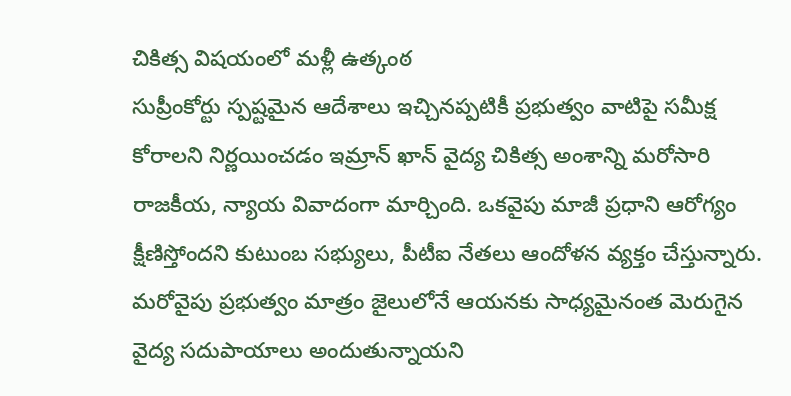చికిత్స విషయంలో మళ్లీ ఉత్కంఠ
సుప్రీంకోర్టు స్పష్టమైన ఆదేశాలు ఇచ్చినప్పటికీ ప్రభుత్వం వాటిపై సమీక్ష కోరాలని నిర్ణయించడం ఇమ్రాన్‌ ఖాన్‌ వైద్య చికిత్స అంశాన్ని మరోసారి రాజకీయ, న్యాయ వివాదంగా మార్చింది. ఒకవైపు మాజీ ప్రధాని ఆరోగ్యం క్షీణిస్తోందని కుటుంబ సభ్యులు, పీటీఐ నేతలు ఆందోళన వ్యక్తం చేస్తున్నారు. మరోవైపు ప్రభుత్వం మాత్రం జైలులోనే ఆయనకు సాధ్యమైనంత మెరుగైన వైద్య సదుపాయాలు అందుతున్నాయని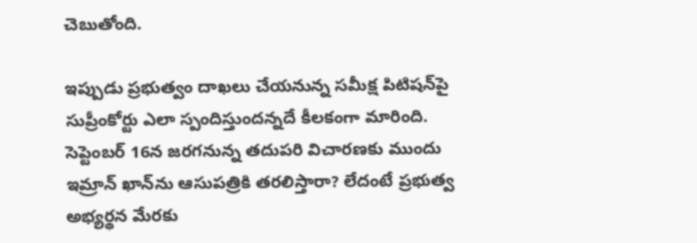చెబుతోంది.

ఇప్పుడు ప్రభుత్వం దాఖలు చేయనున్న సమీక్ష పిటిషన్‌పై సుప్రీంకోర్టు ఎలా స్పందిస్తుందన్నదే కీలకంగా మారింది. సెప్టెంబర్‌ 16న జరగనున్న తదుపరి విచారణకు ముందు ఇమ్రాన్‌ ఖాన్‌ను ఆసుపత్రికి తరలిస్తారా? లేదంటే ప్రభుత్వ అభ్యర్థన మేరకు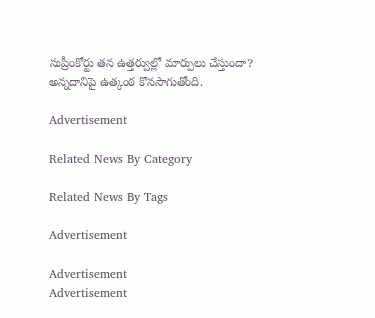సుప్రీంకోర్టు తన ఉత్తర్వుల్లో మార్పులు చేస్తుందా? అన్నదానిపై ఉత్కంఠ కొనసాగుతోంది.

Advertisement

Related News By Category

Related News By Tags

Advertisement

Advertisement
Advertisement